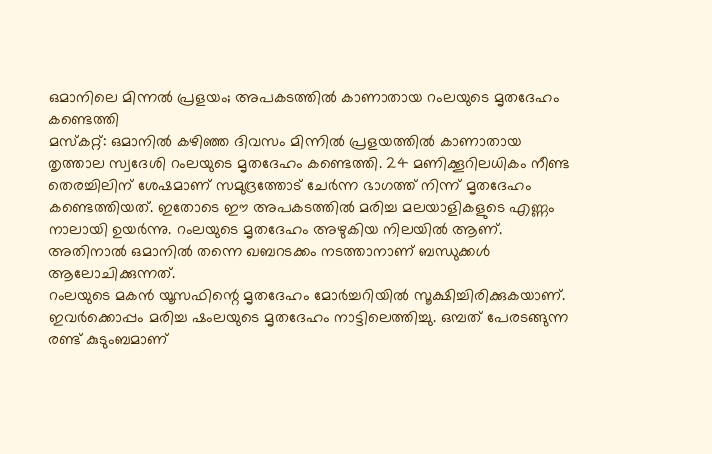ഒമാനിലെ മിന്നൽ പ്രളയം; അപകടത്തിൽ കാണാതായ റംലയുടെ മൃതദേഹം കണ്ടെത്തി
മസ്കറ്റ്: ഒമാനിൽ കഴിഞ്ഞ ദിവസം മിന്നിൽ പ്രളയത്തിൽ കാണാതായ തൃത്താല സ്വദേശി റംലയുടെ മൃതദേഹം കണ്ടെത്തി. 24 മണിക്കൂറിലധികം നീണ്ട തെരച്ചിലിന് ശേഷമാണ് സമുദ്രത്തോട് ചേർന്ന ഭാഗത്ത് നിന്ന് മൃതദേഹം കണ്ടെത്തിയത്. ഇതോടെ ഈ അപകടത്തിൽ മരിച്ച മലയാളികളുടെ എണ്ണം നാലായി ഉയർന്നു. റംലയുടെ മൃതദേഹം അഴുകിയ നിലയിൽ ആണ്. അതിനാൽ ഒമാനിൽ തന്നെ ഖബറടക്കം നടത്താനാണ് ബന്ധുക്കൾ ആലോചിക്കുന്നത്.
റംലയുടെ മകൻ യൂസഫിന്റെ മൃതദേഹം മോർച്ചറിയിൽ സൂക്ഷിച്ചിരിക്കുകയാണ്. ഇവർക്കൊപ്പം മരിച്ച ഷംലയുടെ മൃതദേഹം നാട്ടിലെത്തിച്ചു. ഒമ്പത് പേരടങ്ങുന്ന രണ്ട് കുടുംബമാണ്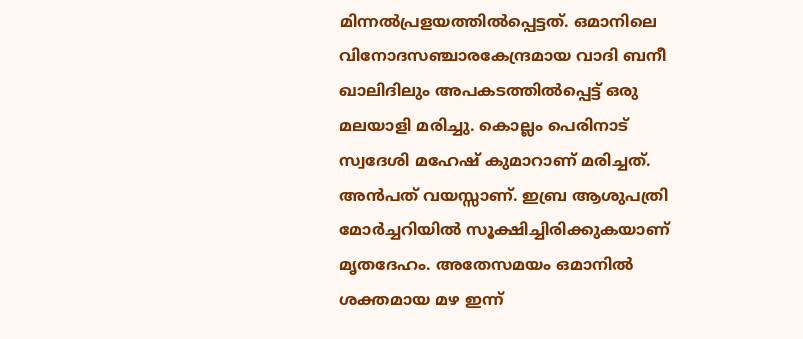മിന്നൽപ്രളയത്തിൽപ്പെട്ടത്. ഒമാനിലെ വിനോദസഞ്ചാരകേന്ദ്രമായ വാദി ബനീ ഖാലിദിലും അപകടത്തിൽപ്പെട്ട് ഒരു മലയാളി മരിച്ചു. കൊല്ലം പെരിനാട് സ്വദേശി മഹേഷ് കുമാറാണ് മരിച്ചത്. അൻപത് വയസ്സാണ്. ഇബ്ര ആശുപത്രി മോർച്ചറിയിൽ സൂക്ഷിച്ചിരിക്കുകയാണ് മൃതദേഹം. അതേസമയം ഒമാനിൽ ശക്തമായ മഴ ഇന്ന്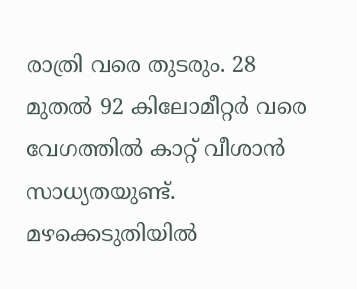രാത്രി വരെ തുടരും. 28 മുതൽ 92 കിലോമീറ്റർ വരെ വേഗത്തിൽ കാറ്റ് വീശാൻ സാധ്യതയുണ്ട്. മഴക്കെടുതിയിൽ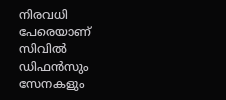നിരവധി പേരെയാണ് സിവിൽ ഡിഫൻസും സേനകളും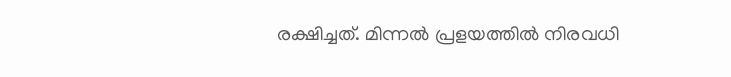രക്ഷിച്ചത്. മിന്നൽ പ്രളയത്തിൽ നിരവധി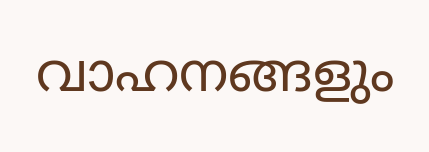വാഹനങ്ങളും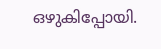ഒഴുകിപ്പോയി.